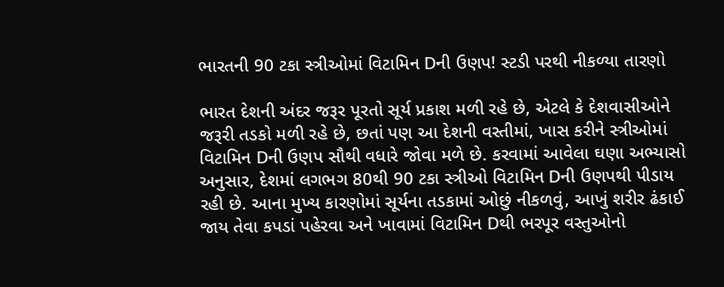ભારતની 90 ટકા સ્ત્રીઓમાં વિટામિન Dની ઉણપ! સ્ટડી પરથી નીકળ્યા તારણો

ભારત દેશની અંદર જરૂર પૂરતો સૂર્ય પ્રકાશ મળી રહે છે, એટલે કે દેશવાસીઓને જરૂરી તડકો મળી રહે છે, છતાં પણ આ દેશની વસ્તીમાં, ખાસ કરીને સ્ત્રીઓમાં વિટામિન Dની ઉણપ સૌથી વધારે જોવા મળે છે. કરવામાં આવેલા ઘણા અભ્યાસો અનુસાર, દેશમાં લગભગ 80થી 90 ટકા સ્ત્રીઓ વિટામિન Dની ઉણપથી પીડાય રહી છે. આના મુખ્ય કારણોમાં સૂર્યના તડકામાં ઓછું નીકળવું, આખું શરીર ઢંકાઈ જાય તેવા કપડાં પહેરવા અને ખાવામાં વિટામિન Dથી ભરપૂર વસ્તુઓનો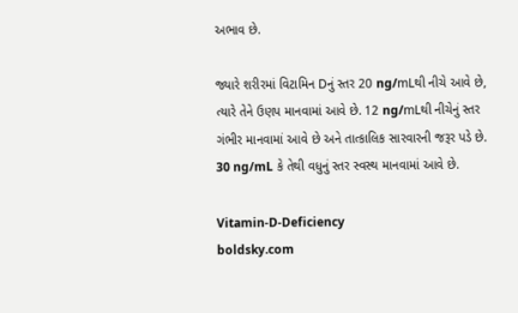અભાવ છે.

જ્યારે શરીરમાં વિટામિન Dનું સ્તર 20 ng/mLથી નીચે આવે છે, ત્યારે તેને ઉણપ માનવામાં આવે છે. 12 ng/mLથી નીચેનું સ્તર ગંભીર માનવામાં આવે છે અને તાત્કાલિક સારવારની જરૂર પડે છે. 30 ng/mL કે તેથી વધુનું સ્તર સ્વસ્થ માનવામાં આવે છે.

Vitamin-D-Deficiency
boldsky.com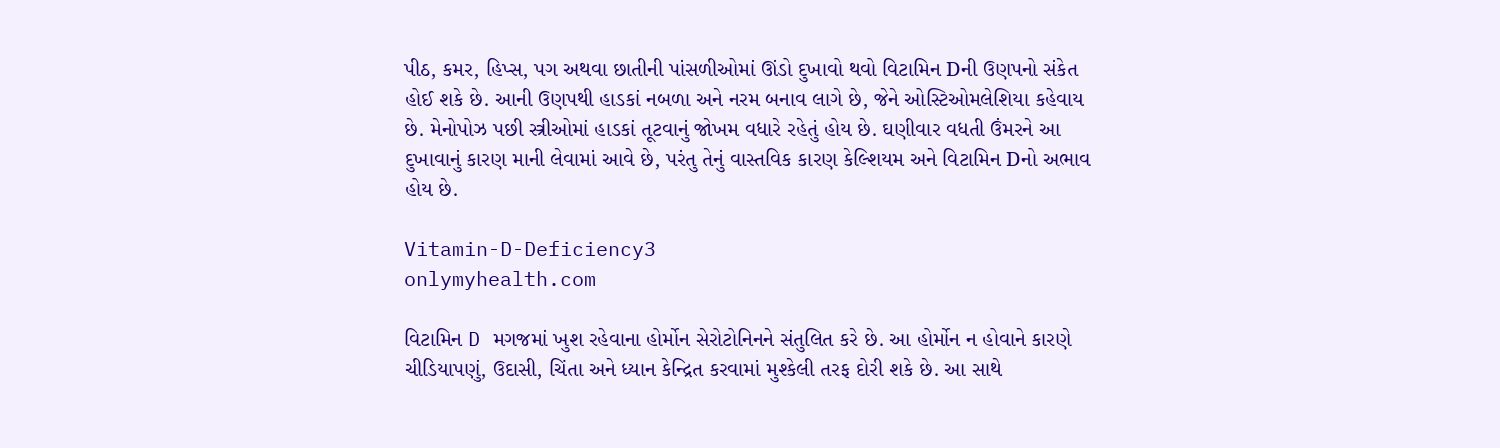પીઠ, કમર, હિપ્સ, પગ અથવા છાતીની પાંસળીઓમાં ઊંડો દુખાવો થવો વિટામિન Dની ઉણપનો સંકેત હોઈ શકે છે. આની ઉણપથી હાડકાં નબળા અને નરમ બનાવ લાગે છે, જેને ઓસ્ટિઓમલેશિયા કહેવાય છે. મેનોપોઝ પછી સ્ત્રીઓમાં હાડકાં તૂટવાનું જોખમ વધારે રહેતું હોય છે. ઘણીવાર વધતી ઉંમરને આ દુખાવાનું કારણ માની લેવામાં આવે છે, પરંતુ તેનું વાસ્તવિક કારણ કેલ્શિયમ અને વિટામિન Dનો અભાવ હોય છે.

Vitamin-D-Deficiency3
onlymyhealth.com

વિટામિન D મગજમાં ખુશ રહેવાના હોર્મોન સેરોટોનિનને સંતુલિત કરે છે. આ હોર્મોન ન હોવાને કારણે ચીડિયાપણું, ઉદાસી, ચિંતા અને ધ્યાન કેન્દ્રિત કરવામાં મુશ્કેલી તરફ દોરી શકે છે. આ સાથે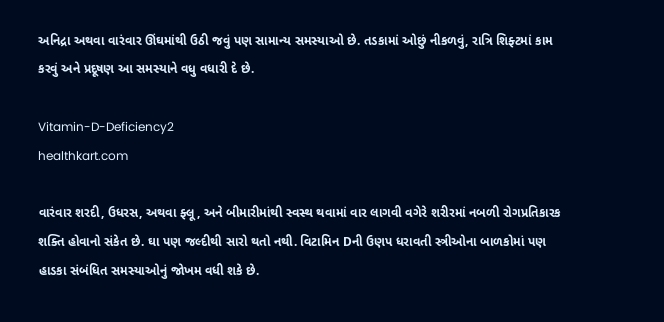અનિદ્રા અથવા વારંવાર ઊંઘમાંથી ઉઠી જવું પણ સામાન્ય સમસ્યાઓ છે. તડકામાં ઓછું નીકળવું, રાત્રિ શિફ્ટમાં કામ કરવું અને પ્રદૂષણ આ સમસ્યાને વધુ વધારી દે છે.

Vitamin-D-Deficiency2
healthkart.com

વારંવાર શરદી, ઉધરસ, અથવા ફ્લૂ, અને બીમારીમાંથી સ્વસ્થ થવામાં વાર લાગવી વગેરે શરીરમાં નબળી રોગપ્રતિકારક શક્તિ હોવાનો સંકેત છે. ઘા પણ જલ્દીથી સારો થતો નથી. વિટામિન Dની ઉણપ ધરાવતી સ્ત્રીઓના બાળકોમાં પણ હાડકા સંબંધિત સમસ્યાઓનું જોખમ વધી શકે છે.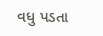વધુ પડતા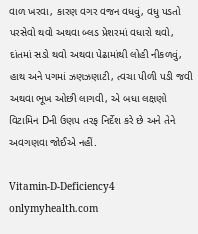વાળ ખરવા, કારણ વગર વજન વધવું, વધુ પડતો પરસેવો થવો અથવા બ્લડ પ્રેશરમાં વધારો થવો, દાંતમાં સડો થવો અથવા પેઢામાંથી લોહી નીકળવું, હાથ અને પગમાં ઝણઝણાટી, ત્વચા પીળી પડી જવી અથવા ભૂખ ઓછી લાગવી, એ બધા લક્ષણો વિટામિન Dની ઉણપ તરફ નિર્દેશ કરે છે અને તેને અવગણવા જોઈએ નહીં.

Vitamin-D-Deficiency4
onlymyhealth.com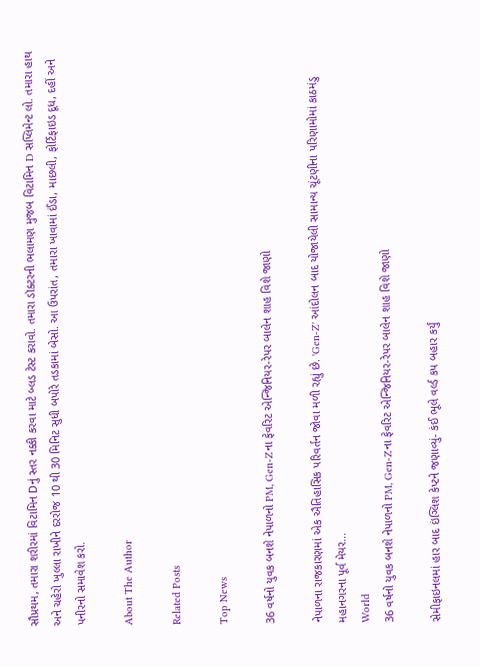સૌપ્રથમ, તમારા શરીરમાં વિટામિન Dનું સ્તર નક્કી કરવા માટે બ્લડ ટેસ્ટ કરાવો. તમારા ડૉક્ટરની ભલામણ મુજબ વિટામિન D સપ્લિમેન્ટ લો. તમારા હાથ અને ચહેરો ખુલ્લા રાખીને દરરોજ 10 થી 30 મિનિટ સુધી બપોરે તડકામાં બેસો. આ ઉપરાંત, તમારા ખાવામાં ઈંડા, માછલી, ફોર્ટિફાઇડ દૂધ, દહીં અને પનીરનો સમાવેશ કરો.

About The Author

Related Posts

Top News

36 વર્ષનો યુવક બનશે નેપાળનો PM, Gen-Zના ફેવરિટ એન્જિનિયર-રેપર બાલેન શાહ વિશે જાણો

નેપાળના રાજકારણમાં એક ઐતિહાસિક પરિવર્તન જોવા મળી રહ્યું છે. 'Gen-Z' આંદોલન બાદ યોજાયેલી સામાન્ય ચૂંટણીના પરિણામોમાં કાઠમંડુ મહાનગરના પૂર્વ મેયર...
World
36 વર્ષનો યુવક બનશે નેપાળનો PM, Gen-Zના ફેવરિટ એન્જિનિયર-રેપર બાલેન શાહ વિશે જાણો

સેમીફાઇનલમાં હાર બાદ ઇંગ્લિશ કેપ્ટને જણાવ્યું- કંઈ ભૂલે વર્લ્ડ કપ બહાર કર્યું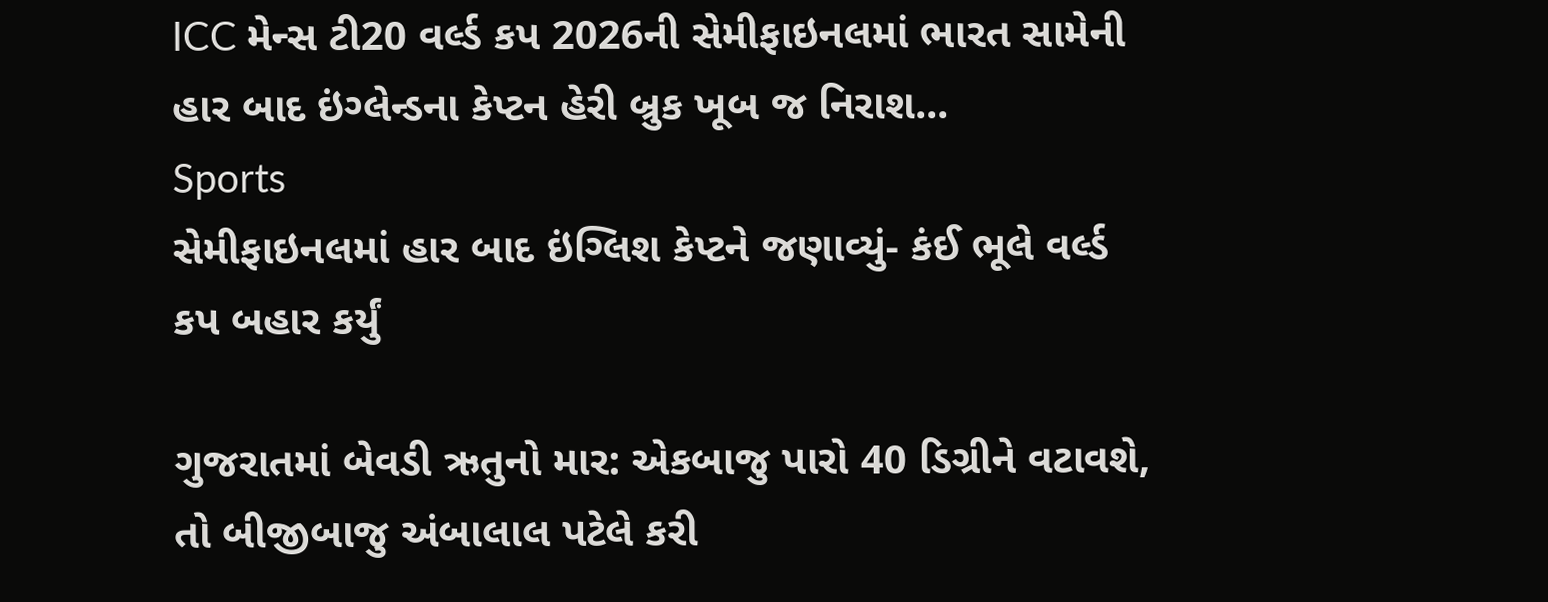ICC મેન્સ ટી20 વર્લ્ડ કપ 2026ની સેમીફાઇનલમાં ભારત સામેની હાર બાદ ઇંગ્લેન્ડના કેપ્ટન હેરી બ્રુક ખૂબ જ નિરાશ...
Sports
સેમીફાઇનલમાં હાર બાદ ઇંગ્લિશ કેપ્ટને જણાવ્યું- કંઈ ભૂલે વર્લ્ડ કપ બહાર કર્યું

ગુજરાતમાં બેવડી ઋતુનો માર: એકબાજુ પારો 40 ડિગ્રીને વટાવશે, તો બીજીબાજુ અંબાલાલ પટેલે કરી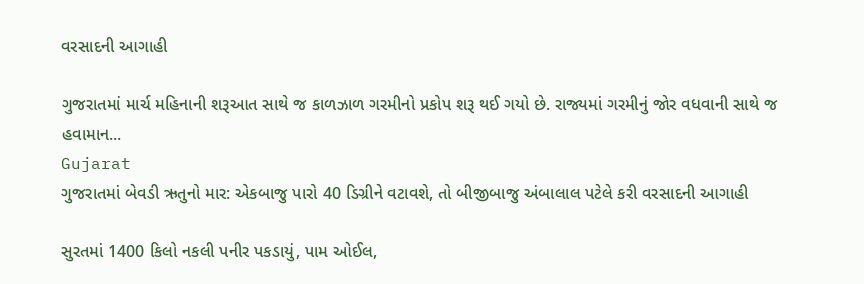વરસાદની આગાહી

ગુજરાતમાં માર્ચ મહિનાની શરૂઆત સાથે જ કાળઝાળ ગરમીનો પ્રકોપ શરૂ થઈ ગયો છે. રાજ્યમાં ગરમીનું જોર વધવાની સાથે જ હવામાન...
Gujarat
ગુજરાતમાં બેવડી ઋતુનો માર: એકબાજુ પારો 40 ડિગ્રીને વટાવશે, તો બીજીબાજુ અંબાલાલ પટેલે કરી વરસાદની આગાહી

સુરતમાં 1400 કિલો નકલી પનીર પકડાયું, પામ ઓઈલ,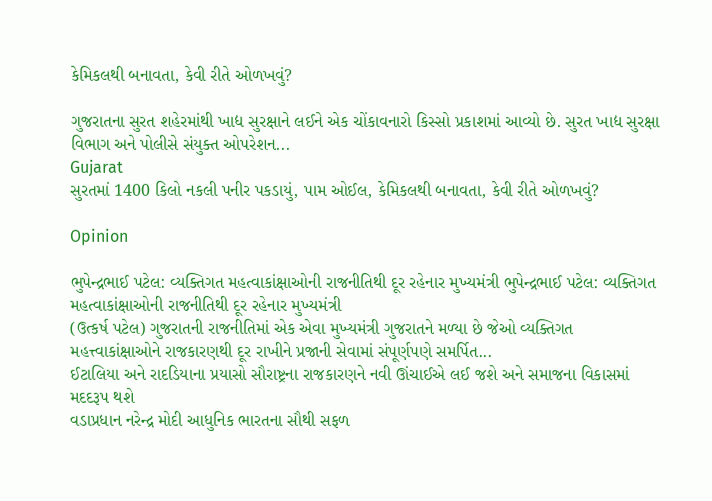કેમિકલથી બનાવતા, કેવી રીતે ઓળખવું?

ગુજરાતના સુરત શહેરમાંથી ખાદ્ય સુરક્ષાને લઈને એક ચોંકાવનારો કિસ્સો પ્રકાશમાં આવ્યો છે. સુરત ખાદ્ય સુરક્ષા વિભાગ અને પોલીસે સંયુક્ત ઓપરેશન...
Gujarat
સુરતમાં 1400 કિલો નકલી પનીર પકડાયું, પામ ઓઈલ, કેમિકલથી બનાવતા, કેવી રીતે ઓળખવું?

Opinion

ભુપેન્દ્રભાઈ પટેલ: વ્યક્તિગત મહત્વાકાંક્ષાઓની રાજનીતિથી દૂર રહેનાર મુખ્યમંત્રી ભુપેન્દ્રભાઈ પટેલ: વ્યક્તિગત મહત્વાકાંક્ષાઓની રાજનીતિથી દૂર રહેનાર મુખ્યમંત્રી
(ઉત્કર્ષ પટેલ) ગુજરાતની રાજનીતિમાં એક એવા મુખ્યમંત્રી ગુજરાતને મળ્યા છે જેઓ વ્યક્તિગત મહત્ત્વાકાંક્ષાઓને રાજકારણથી દૂર રાખીને પ્રજાની સેવામાં સંપૂર્ણપણે સમર્પિત...
ઈટાલિયા અને રાદડિયાના પ્રયાસો સૌરાષ્ટ્રના રાજકારણને નવી ઊંચાઈએ લઈ જશે અને સમાજના વિકાસમાં મદદરૂપ થશે
વડાપ્રધાન નરેન્દ્ર મોદી આધુનિક ભારતના સૌથી સફળ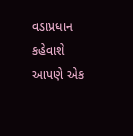વડાપ્રધાન કહેવાશે
આપણે એક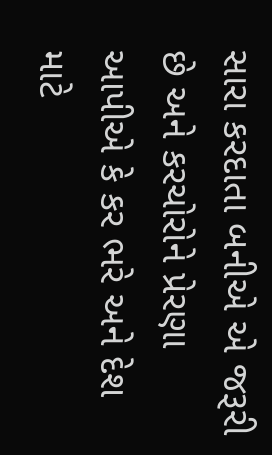સારા કરદાતા બનીએ એ જરૂરી છે અને કરચોરોને પ્રેરણા આપીએ કે કર ભરે અને દેશ માટે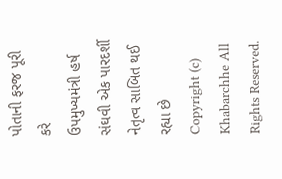પોતાની ફરજ પૂરી કરે
ઉપમુખ્યમંત્રી હર્ષ સંઘવી એક પારદર્શી નેતૃત્વ સાબિત થઈ રહ્યા છે
Copyright (c) Khabarchhe All Rights Reserved.